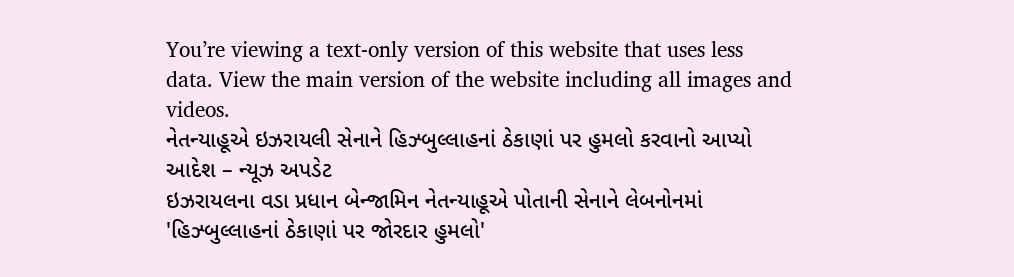You’re viewing a text-only version of this website that uses less data. View the main version of the website including all images and videos.
નેતન્યાહૂએ ઇઝરાયલી સેનાને હિઝ્બુલ્લાહનાં ઠેકાણાં પર હુમલો કરવાનો આપ્યો આદેશ – ન્યૂઝ અપડેટ
ઇઝરાયલના વડા પ્રધાન બેન્જામિન નેતન્યાહૂએ પોતાની સેનાને લેબનોનમાં 'હિઝ્બુલ્લાહનાં ઠેકાણાં પર જોરદાર હુમલો'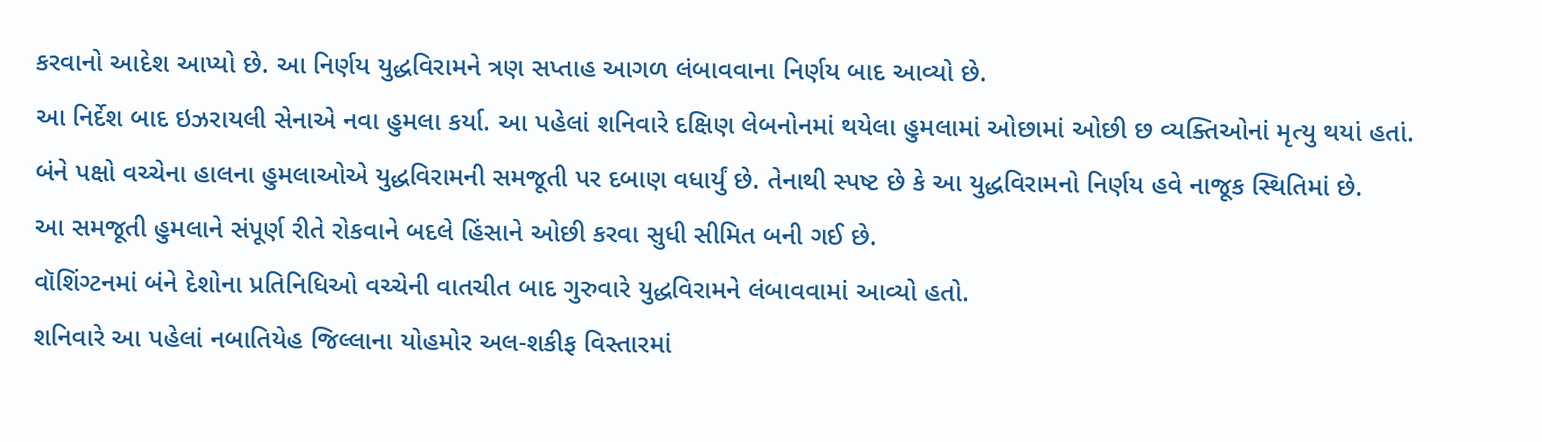કરવાનો આદેશ આપ્યો છે. આ નિર્ણય યુદ્ધવિરામને ત્રણ સપ્તાહ આગળ લંબાવવાના નિર્ણય બાદ આવ્યો છે.
આ નિર્દેશ બાદ ઇઝરાયલી સેનાએ નવા હુમલા કર્યા. આ પહેલાં શનિવારે દક્ષિણ લેબનોનમાં થયેલા હુમલામાં ઓછામાં ઓછી છ વ્યક્તિઓનાં મૃત્યુ થયાં હતાં.
બંને પક્ષો વચ્ચેના હાલના હુમલાઓએ યુદ્ધવિરામની સમજૂતી પર દબાણ વધાર્યું છે. તેનાથી સ્પષ્ટ છે કે આ યુદ્ધવિરામનો નિર્ણય હવે નાજૂક સ્થિતિમાં છે.
આ સમજૂતી હુમલાને સંપૂર્ણ રીતે રોકવાને બદલે હિંસાને ઓછી કરવા સુધી સીમિત બની ગઈ છે.
વૉશિંગ્ટનમાં બંને દેશોના પ્રતિનિધિઓ વચ્ચેની વાતચીત બાદ ગુરુવારે યુદ્ધવિરામને લંબાવવામાં આવ્યો હતો.
શનિવારે આ પહેલાં નબાતિયેહ જિલ્લાના યોહમોર અલ-શકીફ વિસ્તારમાં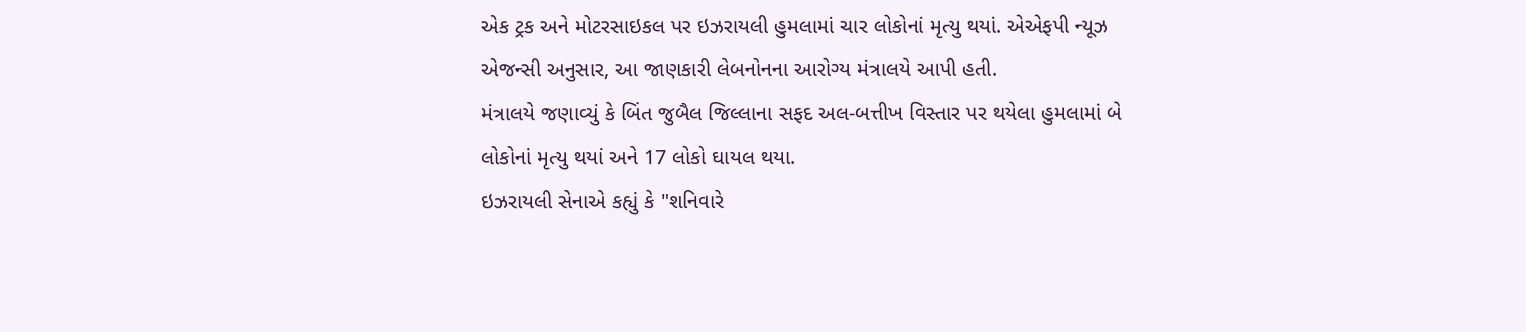એક ટ્રક અને મોટરસાઇકલ પર ઇઝરાયલી હુમલામાં ચાર લોકોનાં મૃત્યુ થયાં. એએફપી ન્યૂઝ એજન્સી અનુસાર, આ જાણકારી લેબનોનના આરોગ્ય મંત્રાલયે આપી હતી.
મંત્રાલયે જણાવ્યું કે બિંત જુબૈલ જિલ્લાના સફદ અલ-બત્તીખ વિસ્તાર પર થયેલા હુમલામાં બે લોકોનાં મૃત્યુ થયાં અને 17 લોકો ઘાયલ થયા.
ઇઝરાયલી સેનાએ કહ્યું કે "શનિવારે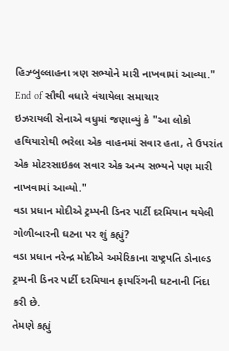હિઝ્બુલ્લાહના ત્રણ સભ્યોને મારી નાખવામાં આવ્યા."
End of સૌથી વધારે વંચાયેલા સમાચાર
ઇઝરાયલી સેનાએ વધુમાં જણાવ્યું કે "આ લોકો હથિયારોથી ભરેલા એક વાહનમાં સવાર હતા, તે ઉપરાંત એક મોટરસાઇકલ સવાર એક અન્ય સભ્યને પણ મારી નાખવામાં આવ્યો."
વડા પ્રધાન મોદીએ ટ્રમ્પની ડિનર પાર્ટી દરમિયાન થયેલી ગોળીબારની ઘટના પર શું કહ્યું?
વડા પ્રધાન નરેન્દ્ર મોદીએ અમેરિકાના રાષ્ટ્રપતિ ડોનાલ્ડ ટ્રમ્પની ડિનર પાર્ટી દરમિયાન ફાયરિંગની ઘટનાની નિંદા કરી છે.
તેમણે કહ્યું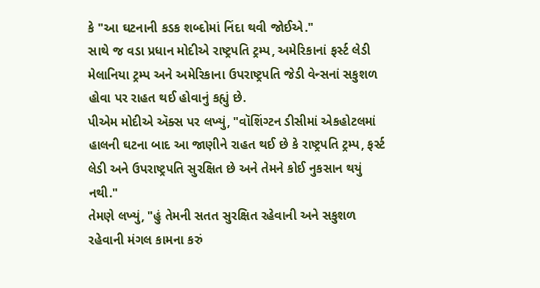કે "આ ઘટનાની કડક શબ્દોમાં નિંદા થવી જોઈએ."
સાથે જ વડા પ્રધાન મોદીએ રાષ્ટ્રપતિ ટ્રમ્પ, અમેરિકાનાં ફર્સ્ટ લેડી મેલાનિયા ટ્રમ્પ અને અમેરિકાના ઉપરાષ્ટ્રપતિ જેડી વેન્સનાં સકુશળ હોવા પર રાહત થઈ હોવાનું કહ્યું છે.
પીએમ મોદીએ ઍક્સ પર લખ્યું, "વૉશિંગ્ટન ડીસીમાં એકહોટલમાં હાલની ઘટના બાદ આ જાણીને રાહત થઈ છે કે રાષ્ટ્રપતિ ટ્રમ્પ, ફર્સ્ટ લેડી અને ઉપરાષ્ટ્રપતિ સુરક્ષિત છે અને તેમને કોઈ નુકસાન થયું નથી."
તેમણે લખ્યું, "હું તેમની સતત સુરક્ષિત રહેવાની અને સકુશળ રહેવાની મંગલ કામના કરું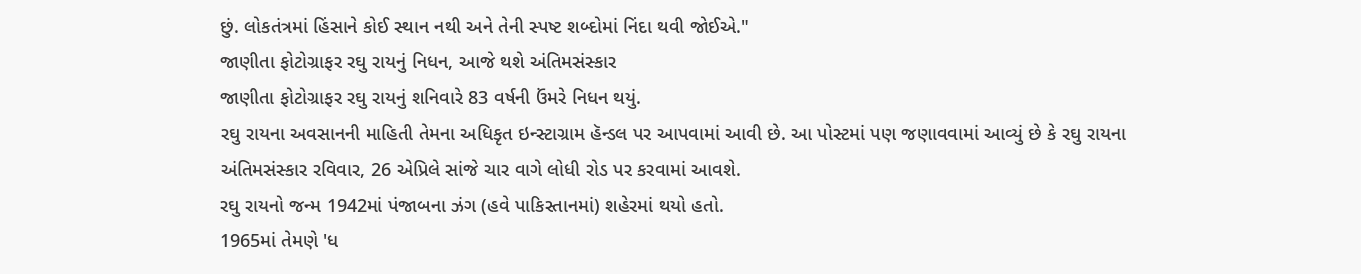છું. લોકતંત્રમાં હિંસાને કોઈ સ્થાન નથી અને તેની સ્પષ્ટ શબ્દોમાં નિંદા થવી જોઈએ."
જાણીતા ફોટોગ્રાફર રઘુ રાયનું નિધન, આજે થશે અંતિમસંસ્કાર
જાણીતા ફોટોગ્રાફર રઘુ રાયનું શનિવારે 83 વર્ષની ઉંમરે નિધન થયું.
રઘુ રાયના અવસાનની માહિતી તેમના અધિકૃત ઇન્સ્ટાગ્રામ હૅન્ડલ પર આપવામાં આવી છે. આ પોસ્ટમાં પણ જણાવવામાં આવ્યું છે કે રઘુ રાયના અંતિમસંસ્કાર રવિવાર, 26 એપ્રિલે સાંજે ચાર વાગે લોધી રોડ પર કરવામાં આવશે.
રઘુ રાયનો જન્મ 1942માં પંજાબના ઝંગ (હવે પાકિસ્તાનમાં) શહેરમાં થયો હતો.
1965માં તેમણે 'ધ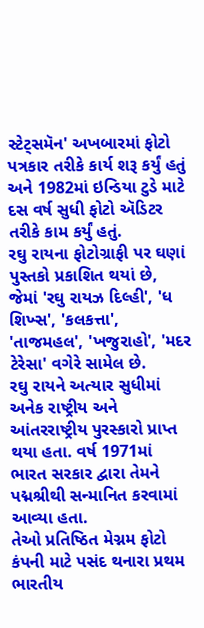સ્ટેટ્સમૅન' અખબારમાં ફોટો પત્રકાર તરીકે કાર્ય શરૂ કર્યું હતું અને 1982માં ઇન્ડિયા ટુડે માટે દસ વર્ષ સુધી ફોટો ઍડિટર તરીકે કામ કર્યું હતું.
રઘુ રાયના ફોટોગ્રાફી પર ઘણાં પુસ્તકો પ્રકાશિત થયાં છે, જેમાં 'રઘુ રાયઝ દિલ્હી', 'ધ શિખ્સ', 'કલકત્તા', 'તાજમહલ', 'ખજુરાહો', 'મદર ટેરેસા' વગેરે સામેલ છે.
રઘુ રાયને અત્યાર સુધીમાં અનેક રાષ્ટ્રીય અને આંતરરાષ્ટ્રીય પુરસ્કારો પ્રાપ્ત થયા હતા. વર્ષ 1971માં ભારત સરકાર દ્વારા તેમને પદ્મશ્રીથી સન્માનિત કરવામાં આવ્યા હતા.
તેઓ પ્રતિષ્ઠિત મેગ્નમ ફોટો કંપની માટે પસંદ થનારા પ્રથમ ભારતીય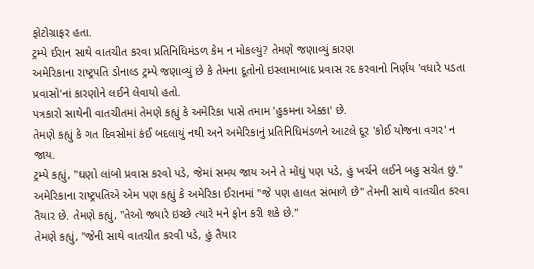ફોટોગ્રાફર હતા.
ટ્રમ્પે ઈરાન સાથે વાતચીત કરવા પ્રતિનિધિમંડળ કેમ ન મોકલ્યું? તેમણે જણાવ્યું કારણ
અમેરિકાના રાષ્ટ્રપતિ ડોનાલ્ડ ટ્રમ્પે જણાવ્યું છે કે તેમના દૂતોનો ઇસ્લામાબાદ પ્રવાસ રદ કરવાનો નિર્ણય 'વધારે પડતા પ્રવાસો'નાં કારણોને લઈને લેવાયો હતો.
પત્રકારો સાથેની વાતચીતમાં તેમણે કહ્યું કે અમેરિકા પાસે તમામ 'હુકમના એક્કા' છે.
તેમણે કહ્યું કે ગત દિવસોમાં કંઈ બદલાયું નથી અને અમેરિકાનું પ્રતિનિધિમંડળને આટલે દૂર 'કોઈ યોજના વગર' ન જાય.
ટ્રમ્પે કહ્યું, "ઘણો લાંબો પ્રવાસ કરવો પડે, જેમાં સમય જાય અને તે મોંઘું પણ પડે, હું ખર્ચને લઈને બહુ સચેત છું."
અમેરિકાના રાષ્ટ્રપતિએ એમ પણ કહ્યું કે અમેરિકા ઈરાનમાં "જે પણ હાલત સંભાળે છે" તેમની સાથે વાતચીત કરવા તૈયાર છે. તેમણે કહ્યું, "તેઓ જ્યારે ઇચ્છે ત્યારે મને ફોન કરી શકે છે."
તેમણે કહ્યું, "જેની સાથે વાતચીત કરવી પડે, હું તૈયાર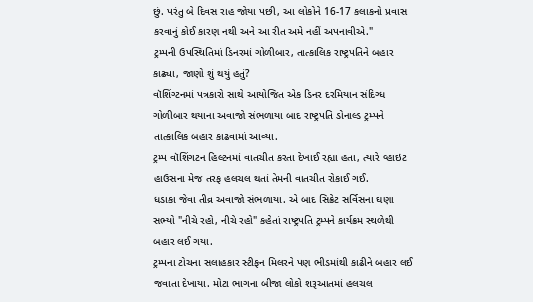છું. પરંતુ બે દિવસ રાહ જોયા પછી, આ લોકોને 16-17 કલાકનો પ્રવાસ કરવાનું કોઈ કારણ નથી અને આ રીત અમે નહીં અપનાવીએ."
ટ્રમ્પની ઉપસ્થિતિમાં ડિનરમાં ગોળીબાર, તાત્કાલિક રાષ્ટ્રપતિને બહાર કાઢ્યા, જાણો શું થયું હતું?
વૉશિંગ્ટનમાં પત્રકારો સાથે આયોજિત એક ડિનર દરમિયાન સંદિગ્ધ ગોળીબાર થયાના અવાજો સંભળાયા બાદ રાષ્ટ્રપતિ ડોનાલ્ડ ટ્રમ્પને તાત્કાલિક બહાર કાઢવામાં આવ્યા.
ટ્રમ્પ વૉશિંગટન હિલ્ટનમાં વાતચીત કરતા દેખાઈ રહ્યા હતા, ત્યારે વ્હાઇટ હાઉસના મેજ તરફ હલચલ થતાં તેમની વાતચીત રોકાઈ ગઈ.
ધડાકા જેવા તીવ્ર અવાજો સંભળાયા. એ બાદ સિક્રેટ સર્વિસના ઘણા સભ્યો "નીચે રહો, નીચે રહો" કહેતાં રાષ્ટ્રપતિ ટ્રમ્પને કાર્યક્રમ સ્થળેથી બહાર લઈ ગયા.
ટ્રમ્પના ટોચના સલાહકાર સ્ટીફન મિલરને પણ ભીડમાંથી કાઢીને બહાર લઈ જવાતા દેખાયા. મોટા ભાગના બીજા લોકો શરૂઆતમાં હલચલ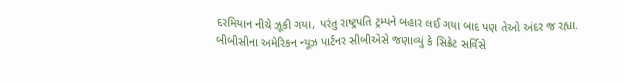દરમિયાન નીચે ઝૂકી ગયા, પરંતુ રાષ્ટ્રપતિ ટ્રમ્પને બહાર લઈ ગયા બાદ પણ તેઓ અંદર જ રહ્યા.
બીબીસીના અમેરિકન ન્યૂઝ પાર્ટનર સીબીએસે જણાવ્યું કે સિક્રેટ સર્વિસે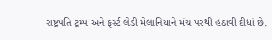રાષ્ટ્રપતિ ટ્રમ્પ અને ફર્સ્ટ લેડી મેલાનિયાને મંચ પરથી હઠાવી દીધાં છે.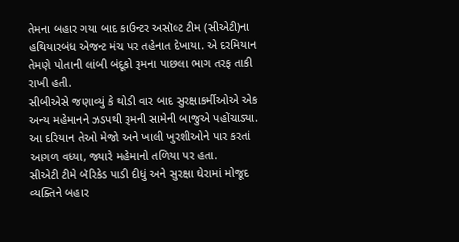તેમના બહાર ગયા બાદ કાઉન્ટર અસૉલ્ટ ટીમ (સીએટી)ના હથિયારબંધ એજન્ટ મંચ પર તહેનાત દેખાયા. એ દરમિયાન તેમણે પોતાની લાંબી બંદૂકો રૂમના પાછલા ભાગ તરફ તાકી રાખી હતી.
સીબીએસે જણાવ્યું કે થોડી વાર બાદ સુરક્ષાકર્મીઓએ એક અન્ય મહેમાનને ઝડપથી રૂમની સામેની બાજુએ પહોંચાડ્યા. આ દરિયાન તેઓ મેજો અને ખાલી ખુરશીઓને પાર કરતાં આગળ વધ્યા, જ્યારે મહેમાનો તળિયા પર હતા.
સીએટી ટીમે બૅરિકેડ પાડી દીધું અને સુરક્ષા ઘેરામાં મોજૂદ વ્યક્તિને બહાર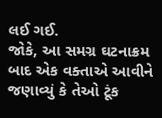લઈ ગઈ.
જોકે, આ સમગ્ર ઘટનાક્રમ બાદ એક વક્તાએ આવીને જણાવ્યું કે તેઓ ટૂંક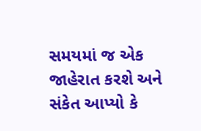સમયમાં જ એક જાહેરાત કરશે અને સંકેત આપ્યો કે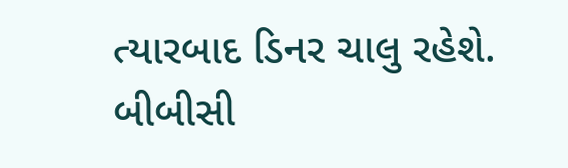ત્યારબાદ ડિનર ચાલુ રહેશે.
બીબીસી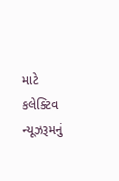માટે કલેક્ટિવ ન્યૂઝરૂમનું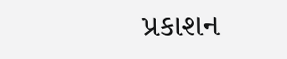પ્રકાશન